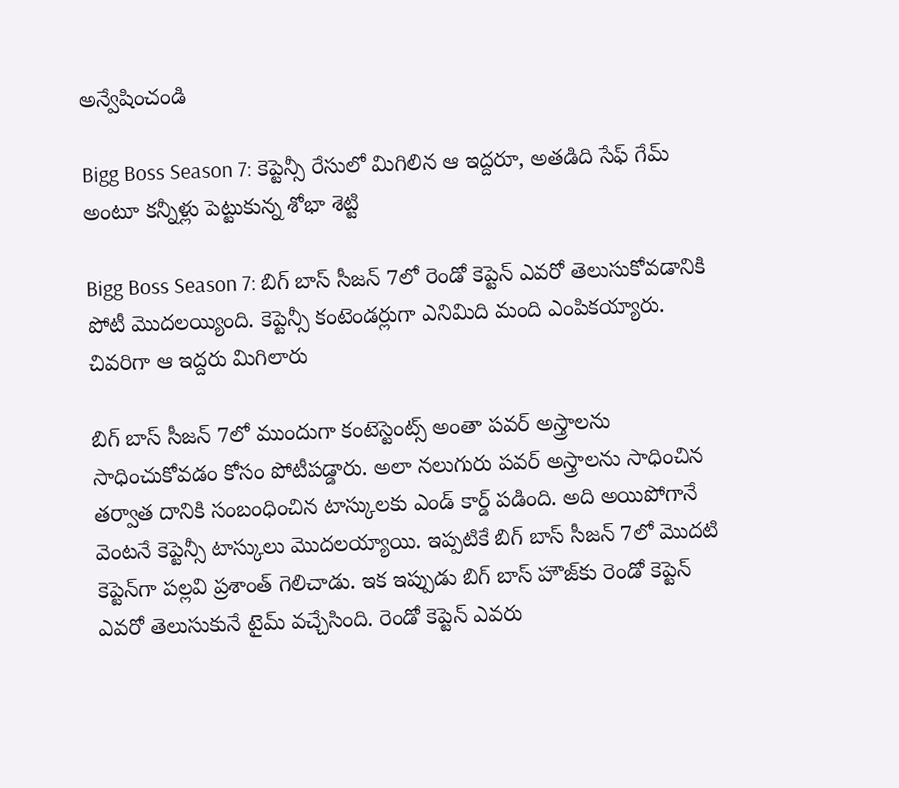అన్వేషించండి

Bigg Boss Season 7: కెప్టెన్సీ రేసులో మిగిలిన ఆ ఇద్దరూ, అతడిది సేఫ్ గేమ్ అంటూ కన్నీళ్లు పెట్టుకున్న శోభా శెట్టి

Bigg Boss Season 7: బిగ్ బాస్ సీజన్ 7లో రెండో కెప్టెన్ ఎవరో తెలుసుకోవడానికి పోటీ మొదలయ్యింది. కెప్టెన్సీ కంటెండర్లుగా ఎనిమిది మంది ఎంపికయ్యారు. చివరిగా ఆ ఇద్దరు మిగిలారు

బిగ్ బాస్ సీజన్ 7లో ముందుగా కంటెస్టెంట్స్ అంతా పవర్ అస్త్రాలను సాధించుకోవడం కోసం పోటీపడ్డారు. అలా నలుగురు పవర్ అస్త్రాలను సాధించిన తర్వాత దానికి సంబంధించిన టాస్కులకు ఎండ్ కార్డ్ పడింది. అది అయిపోగానే వెంటనే కెప్టెన్సీ టాస్కులు మొదలయ్యాయి. ఇప్పటికే బిగ్ బాస్ సీజన్ 7లో మొదటి కెప్టెన్‌గా పల్లవి ప్రశాంత్ గెలిచాడు. ఇక ఇప్పుడు బిగ్ బాస్ హౌజ్‌కు రెండో కెప్టెన్ ఎవరో తెలుసుకునే టైమ్ వచ్చేసింది. రెండో కెప్టెన్ ఎవరు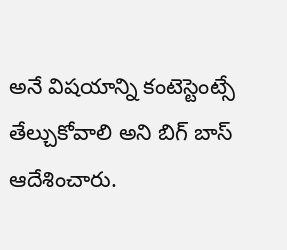అనే విషయాన్ని కంటెస్టెంట్సే తేల్చుకోవాలి అని బిగ్ బాస్ ఆదేశించారు.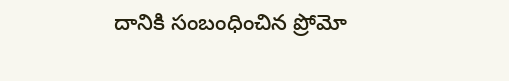దానికి సంబంధించిన ప్రోమో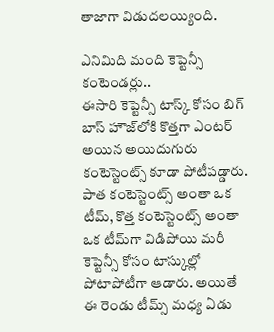తాజాగా విడుదలయ్యింది.

ఎనిమిది మంది కెప్టెన్సీ కంటెండర్లు..
ఈసారి కెప్టెన్సీ టాస్క్ కోసం బిగ్ బాస్ హౌజ్‌లోకి కొత్తగా ఎంటర్ అయిన అయిదుగురు కంటెస్టెంట్స్ కూడా పోటీపడ్డారు. పాత కంటెస్టెంట్స్ అంతా ఒక టీమ్, కొత్త కంటెస్టెంట్స్ అంతా ఒక టీమ్‌గా విడిపోయి మరీ కెప్టెన్సీ కోసం టాస్కుల్లో పోటాపోటీగా ఆడారు. అయితే ఈ రెండు టీమ్స్ మధ్య ఏడు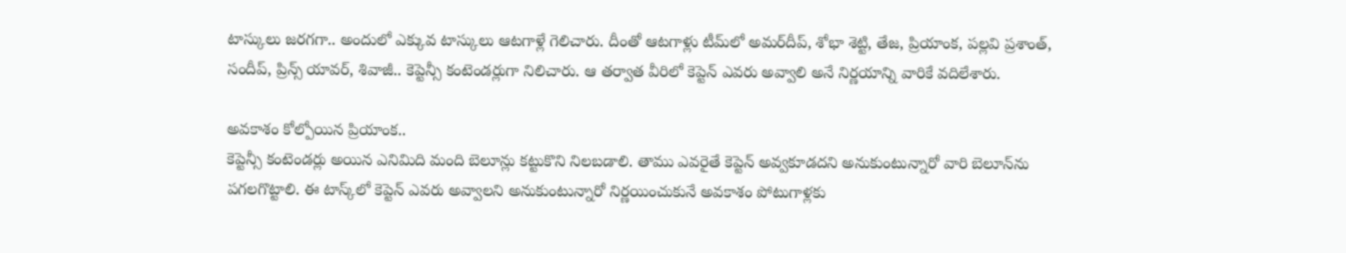టాస్కులు జరగగా.. అందులో ఎక్కువ టాస్కులు ఆటగాళ్లే గెలిచారు. దీంతో ఆటగాళ్లు టీమ్‌లో అమర్‌దీప్, శోభా శెట్టి, తేజ, ప్రియాంక, పల్లవి ప్రశాంత్, సందీప్, ప్రిన్స్ యావర్, శివాజీ.. కెప్టెన్సీ కంటెండర్లుగా నిలిచారు. ఆ తర్వాత వీరిలో కెప్టెన్ ఎవరు అవ్వాలి అనే నిర్ణయాన్ని వారికే వదిలేశారు.

అవకాశం కోల్పోయిన ప్రియాంక..
కెప్టెన్సీ కంటెండర్లు అయిన ఎనిమిది మంది బెలూన్లు కట్టుకొని నిలబడాలి. తాము ఎవరైతే కెప్టెన్ అవ్వకూడదని అనుకుంటున్నారో వారి బెలూన్‌ను పగలగొట్టాలి. ఈ టాస్క్‌లో కెప్టెన్ ఎవరు అవ్వాలని అనుకుంటున్నారో నిర్ణయించుకునే అవకాశం పోటుగాళ్లకు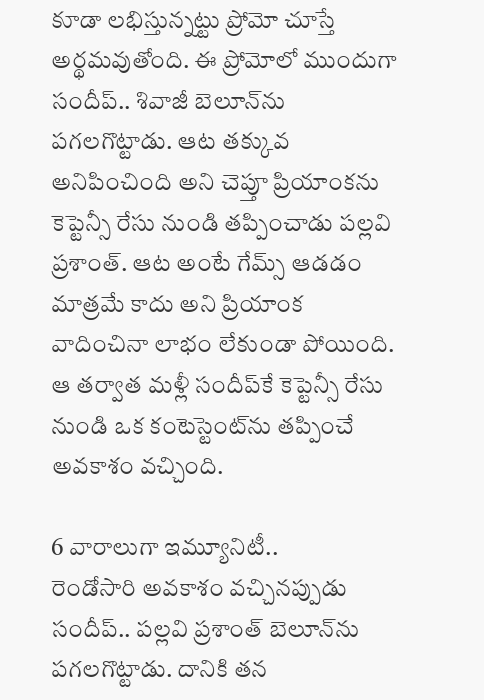కూడా లభిస్తున్నట్టు ప్రోమో చూస్తే అర్థమవుతోంది. ఈ ప్రోమోలో ముందుగా సందీప్.. శివాజీ బెలూన్‌ను పగలగొట్టాడు. ఆట తక్కువ అనిపించింది అని చెప్తూ ప్రియాంకను కెప్టెన్సీ రేసు నుండి తప్పించాడు పల్లవి ప్రశాంత్. ఆట అంటే గేమ్స్ ఆడడం మాత్రమే కాదు అని ప్రియాంక వాదించినా లాభం లేకుండా పోయింది. ఆ తర్వాత మళ్లీ సందీప్‌కే కెప్టెన్సీ రేసు నుండి ఒక కంటెస్టెంట్‌ను తప్పించే అవకాశం వచ్చింది.

6 వారాలుగా ఇమ్యూనిటీ..
రెండోసారి అవకాశం వచ్చినప్పుడు సందీప్.. పల్లవి ప్రశాంత్ బెలూన్‌ను పగలగొట్టాడు. దానికి తన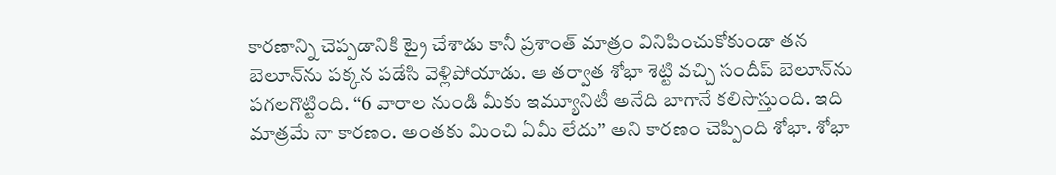కారణాన్ని చెప్పడానికి ట్రై చేశాడు కానీ ప్రశాంత్ మాత్రం వినిపించుకోకుండా తన బెలూన్‌ను పక్కన పడేసి వెళ్లిపోయాడు. ఆ తర్వాత శోభా శెట్టి వచ్చి సందీప్ బెలూన్‌ను పగలగొట్టింది. ‘‘6 వారాల నుండి మీకు ఇమ్యూనిటీ అనేది బాగానే కలిసొస్తుంది. ఇది మాత్రమే నా కారణం. అంతకు మించి ఏమీ లేదు’’ అని కారణం చెప్పింది శోభా. శోభా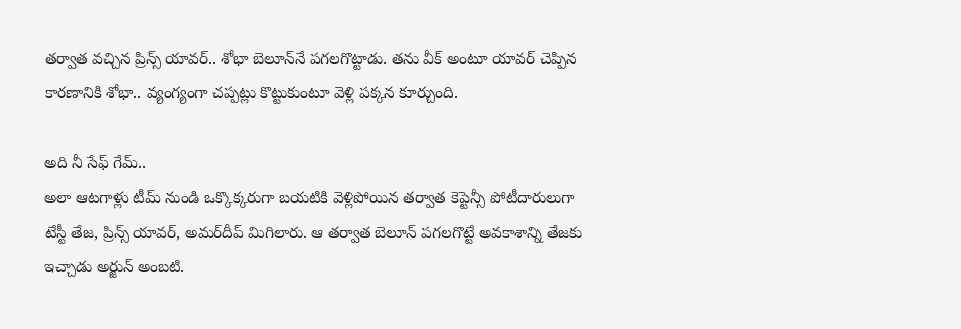తర్వాత వచ్చిన ప్రిన్స్ యావర్.. శోభా బెలూన్‌నే పగలగొట్టాడు. తను వీక్ అంటూ యావర్ చెప్పిన కారణానికి శోభా.. వ్యంగ్యంగా చప్పట్లు కొట్టుకుంటూ వెళ్లి పక్కన కూర్చుంది.

అది నీ సేఫ్ గేమ్..
అలా ఆటగాళ్లు టీమ్ నుండి ఒక్కొక్కరుగా బయటికి వెళ్లిపోయిన తర్వాత కెప్టెన్సీ పోటీదారులుగా టేస్టీ తేజ, ప్రిన్స్ యావర్, అమర్‌దీప్ మిగిలారు. ఆ తర్వాత బెలూన్ పగలగొట్టే అవకాశాన్ని తేజకు ఇచ్చాడు అర్జున్ అంబటి.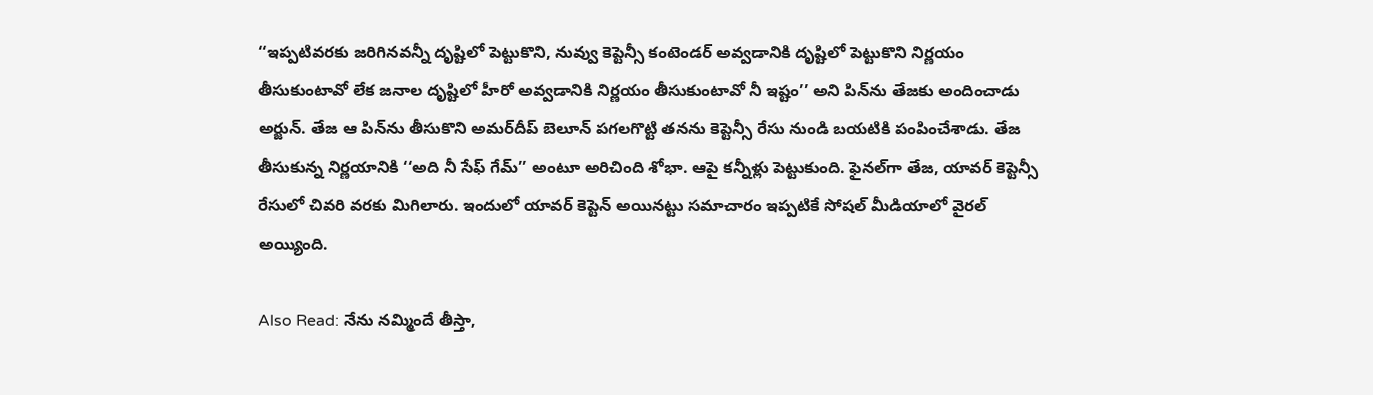‘‘ఇప్పటివరకు జరిగినవన్నీ దృష్టిలో పెట్టుకొని, నువ్వు కెప్టెన్సీ కంటెండర్ అవ్వడానికి దృష్టిలో పెట్టుకొని నిర్ణయం తీసుకుంటావో లేక జనాల దృష్టిలో హీరో అవ్వడానికి నిర్ణయం తీసుకుంటావో నీ ఇష్టం’’ అని పిన్‌ను తేజకు అందించాడు అర్జున్. తేజ ఆ పిన్‌ను తీసుకొని అమర్‌దీప్ బెలూన్ పగలగొట్టి తనను కెప్టెన్సీ రేసు నుండి బయటికి పంపించేశాడు. తేజ తీసుకున్న నిర్ణయానికి ‘‘అది నీ సేఫ్ గేమ్’’ అంటూ అరిచింది శోభా. ఆపై కన్నీళ్లు పెట్టుకుంది. ఫైనల్‌గా తేజ, యావర్ కెప్టెన్సీ రేసులో చివరి వరకు మిగిలారు. ఇందులో యావర్ కెప్టెన్ అయినట్టు సమాచారం ఇప్పటికే సోషల్ మీడియాలో వైరల్ అయ్యింది.

Also Read: నేను నమ్మిందే తీస్తా,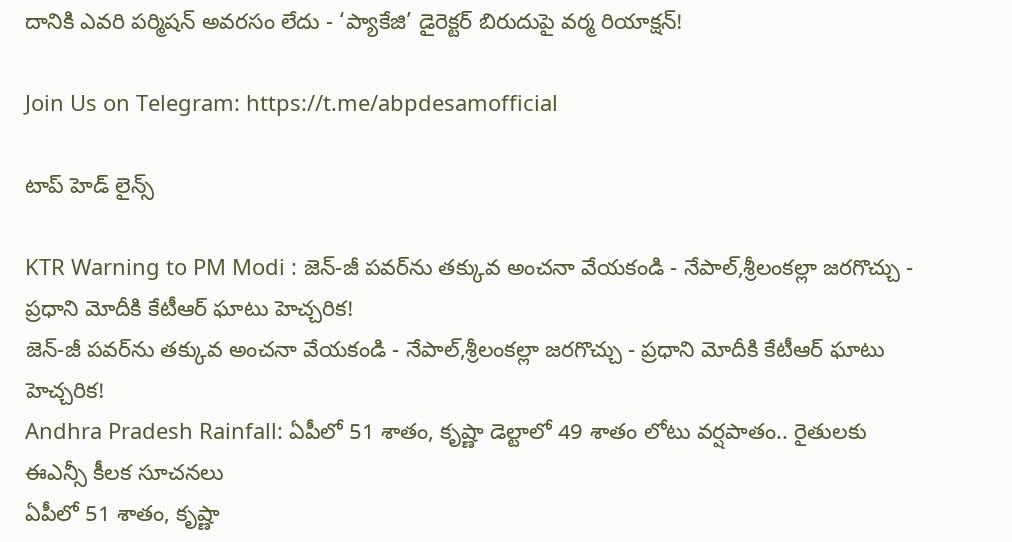దానికి ఎవరి పర్మిషన్ అవరసం లేదు - ‘ప్యాకేజి’ డైరెక్టర్ బిరుదుపై వర్మ రియాక్షన్!

Join Us on Telegram: https://t.me/abpdesamofficial

టాప్ హెడ్ లైన్స్

KTR Warning to PM Modi : జెన్-జీ పవర్‌ను తక్కువ అంచనా వేయకండి - నేపాల్,శ్రీలంకల్లా జరగొచ్చు - ప్రధాని మోదీకి కేటీఆర్ ఘాటు హెచ్చరిక!
జెన్-జీ పవర్‌ను తక్కువ అంచనా వేయకండి - నేపాల్,శ్రీలంకల్లా జరగొచ్చు - ప్రధాని మోదీకి కేటీఆర్ ఘాటు హెచ్చరిక!
Andhra Pradesh Rainfall: ఏపీలో 51 శాతం, కృష్ణా డెల్టాలో 49 శాతం లోటు వర్షపాతం.. రైతులకు ఈఎన్సీ కీలక సూచనలు
ఏపీలో 51 శాతం, కృష్ణా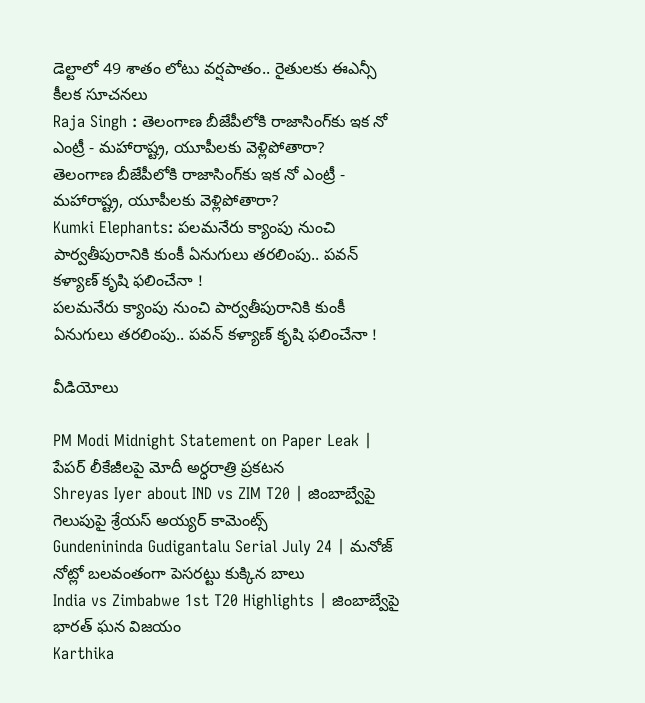డెల్టాలో 49 శాతం లోటు వర్షపాతం.. రైతులకు ఈఎన్సీ కీలక సూచనలు
Raja Singh : తెలంగాణ బీజేపీలోకి రాజాసింగ్‌కు ఇక నో ఎంట్రీ - మహారాష్ట్ర, యూపీలకు వెళ్లిపోతారా?
తెలంగాణ బీజేపీలోకి రాజాసింగ్‌కు ఇక నో ఎంట్రీ - మహారాష్ట్ర, యూపీలకు వెళ్లిపోతారా?
Kumki Elephants: పలమనేరు క్యాంపు నుంచి పార్వతీపురానికి కుంకీ ఏనుగులు తరలింపు.. పవన్ కళ్యాణ్ కృషి ఫలించేనా !
పలమనేరు క్యాంపు నుంచి పార్వతీపురానికి కుంకీ ఏనుగులు తరలింపు.. పవన్ కళ్యాణ్ కృషి ఫలించేనా !

వీడియోలు

PM Modi Midnight Statement on Paper Leak | పేపర్ లీకేజీలపై మోదీ అర్ధరాత్రి ప్రకటన
Shreyas Iyer about IND vs ZIM T20 | జింబాబ్వేపై గెలుపుపై శ్రేయస్ అయ్యర్ కామెంట్స్
Gundenininda Gudigantalu Serial July 24 | మనోజ్ నోట్లో బలవంతంగా పెసరట్టు కుక్కిన బాలు
India vs Zimbabwe 1st T20 Highlights | జింబాబ్వేపై భారత్ ఘన విజయం
Karthika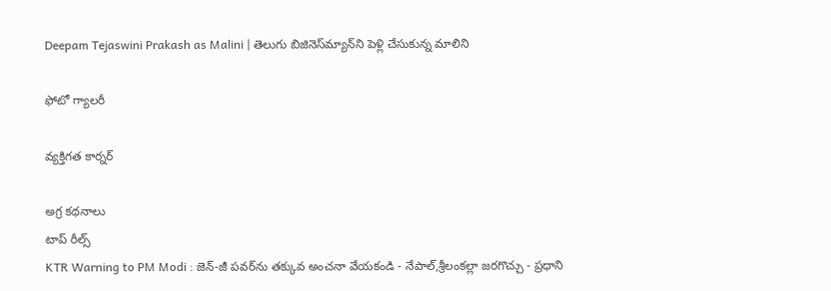Deepam Tejaswini Prakash as Malini | తెలుగు బిజినెస్‌మ్యాన్‌ని పెళ్లి చేసుకున్న మాలిని

ఫోటో గ్యాలరీ

వ్యక్తిగత కార్నర్

అగ్ర కథనాలు
టాప్ రీల్స్
KTR Warning to PM Modi : జెన్-జీ పవర్‌ను తక్కువ అంచనా వేయకండి - నేపాల్,శ్రీలంకల్లా జరగొచ్చు - ప్రధాని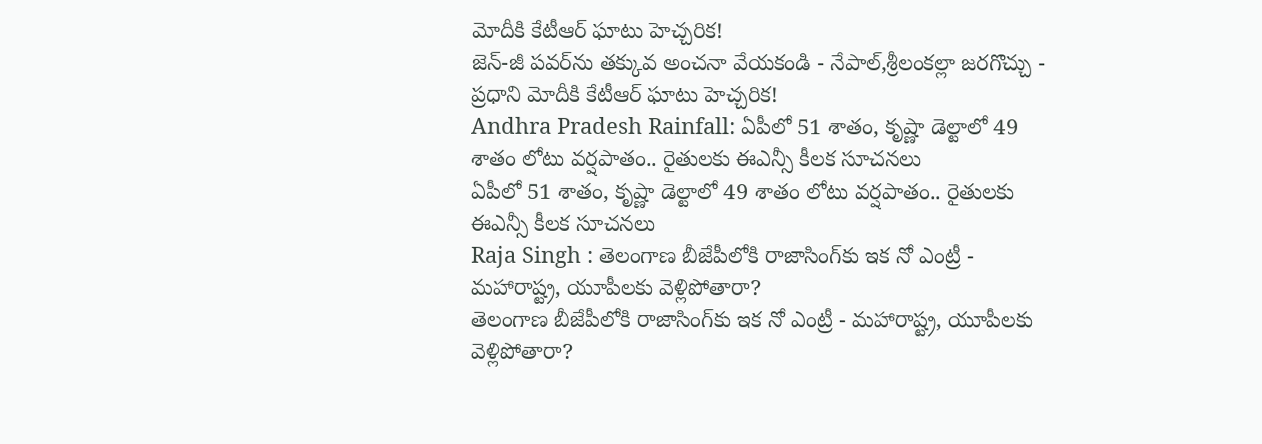మోదీకి కేటీఆర్ ఘాటు హెచ్చరిక!
జెన్-జీ పవర్‌ను తక్కువ అంచనా వేయకండి - నేపాల్,శ్రీలంకల్లా జరగొచ్చు - ప్రధాని మోదీకి కేటీఆర్ ఘాటు హెచ్చరిక!
Andhra Pradesh Rainfall: ఏపీలో 51 శాతం, కృష్ణా డెల్టాలో 49 శాతం లోటు వర్షపాతం.. రైతులకు ఈఎన్సీ కీలక సూచనలు
ఏపీలో 51 శాతం, కృష్ణా డెల్టాలో 49 శాతం లోటు వర్షపాతం.. రైతులకు ఈఎన్సీ కీలక సూచనలు
Raja Singh : తెలంగాణ బీజేపీలోకి రాజాసింగ్‌కు ఇక నో ఎంట్రీ - మహారాష్ట్ర, యూపీలకు వెళ్లిపోతారా?
తెలంగాణ బీజేపీలోకి రాజాసింగ్‌కు ఇక నో ఎంట్రీ - మహారాష్ట్ర, యూపీలకు వెళ్లిపోతారా?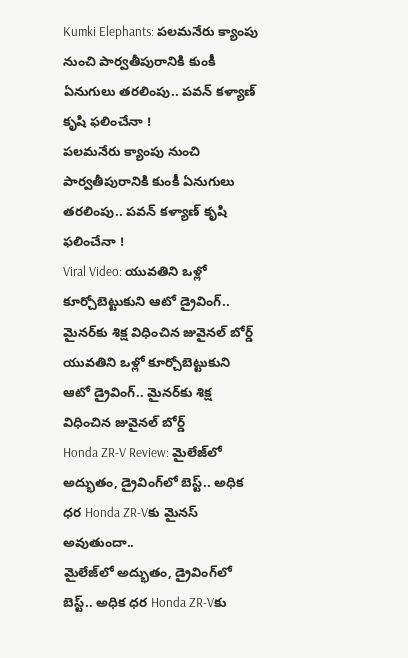Kumki Elephants: పలమనేరు క్యాంపు నుంచి పార్వతీపురానికి కుంకీ ఏనుగులు తరలింపు.. పవన్ కళ్యాణ్ కృషి ఫలించేనా !
పలమనేరు క్యాంపు నుంచి పార్వతీపురానికి కుంకీ ఏనుగులు తరలింపు.. పవన్ కళ్యాణ్ కృషి ఫలించేనా !
Viral Video: యువతిని ఒళ్లో కూర్చోబెట్టుకుని ఆటో డ్రైవింగ్.. మైనర్‌కు శిక్ష విధించిన జువైనల్ బోర్డ్
యువతిని ఒళ్లో కూర్చోబెట్టుకుని ఆటో డ్రైవింగ్.. మైనర్‌కు శిక్ష విధించిన జువైనల్ బోర్డ్
Honda ZR-V Review: మైలేజ్‌లో అద్భుతం, డ్రైవింగ్‌లో బెస్ట్.. అధిక ధర Honda ZR-Vకు మైనస్ అవుతుందా..
మైలేజ్‌లో అద్భుతం, డ్రైవింగ్‌లో బెస్ట్.. అధిక ధర Honda ZR-Vకు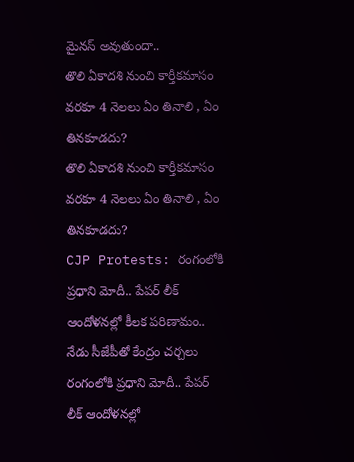మైనస్ అవుతుందా..
తొలి ఏకాదశి నుంచి కార్తీకమాసం వరకూ 4 నెలలు ఏం తినాలి , ఏం తినకూడదు?
తొలి ఏకాదశి నుంచి కార్తీకమాసం వరకూ 4 నెలలు ఏం తినాలి , ఏం తినకూడదు?
CJP Protests: రంగంలోకి ప్రధాని మోదీ.. పేపర్ లీక్ ఆందోళనల్లో కీలక పరిణామం.. నేడు సీజేపీతో కేంద్రం చర్చలు
రంగంలోకి ప్రధాని మోదీ.. పేపర్ లీక్ ఆందోళనల్లో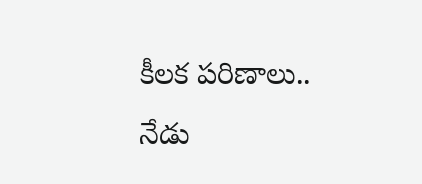కీలక పరిణాలు.. నేడు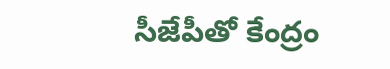సీజేపీతో కేంద్రం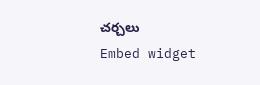చర్చలు
Embed widget